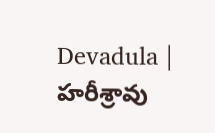Devadula | హరీశ్రావు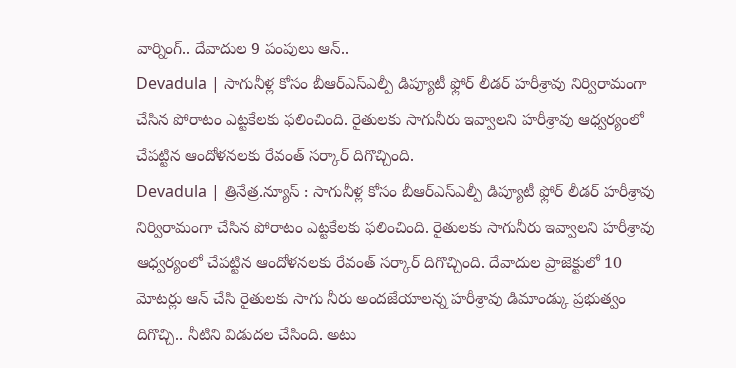వార్నింగ్.. దేవాదుల 9 పంపులు ఆన్..
Devadula | సాగునీళ్ల కోసం బీఆర్ఎస్ఎల్పీ డిప్యూటీ ఫ్లోర్ లీడర్ హరీశ్రావు నిర్విరామంగా చేసిన పోరాటం ఎట్టకేలకు ఫలించింది. రైతులకు సాగునీరు ఇవ్వాలని హరీశ్రావు ఆధ్వర్యంలో చేపట్టిన ఆందోళనలకు రేవంత్ సర్కార్ దిగొచ్చింది.
Devadula | త్రినేత్ర.న్యూస్ : సాగునీళ్ల కోసం బీఆర్ఎస్ఎల్పీ డిప్యూటీ ఫ్లోర్ లీడర్ హరీశ్రావు నిర్విరామంగా చేసిన పోరాటం ఎట్టకేలకు ఫలించింది. రైతులకు సాగునీరు ఇవ్వాలని హరీశ్రావు ఆధ్వర్యంలో చేపట్టిన ఆందోళనలకు రేవంత్ సర్కార్ దిగొచ్చింది. దేవాదుల ప్రాజెక్టులో 10 మోటర్లు ఆన్ చేసి రైతులకు సాగు నీరు అందజేయాలన్న హరీశ్రావు డిమాండ్కు ప్రభుత్వం దిగొచ్చి.. నీటిని విడుదల చేసింది. అటు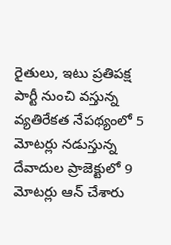రైతులు, ఇటు ప్రతిపక్ష పార్టీ నుంచి వస్తున్న వ్యతిరేకత నేపథ్యంలో 5 మోటర్లు నడుస్తున్న దేవాదుల ప్రాజెక్టులో 9 మోటర్లు ఆన్ చేశారు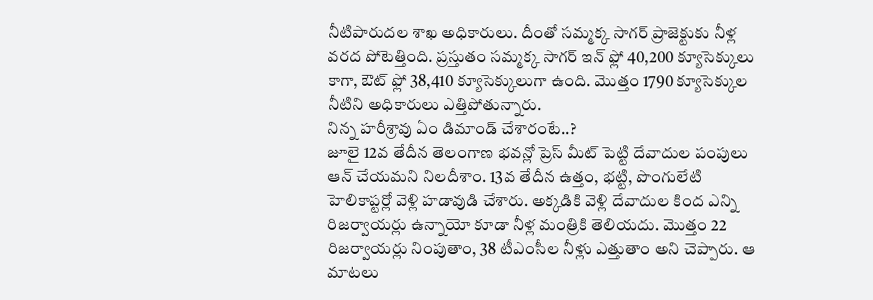నీటిపారుదల శాఖ అధికారులు. దీంతో సమ్మక్క సాగర్ ప్రాజెక్టుకు నీళ్ల వరద పోటెత్తింది. ప్రస్తుతం సమ్మక్క సాగర్ ఇన్ ఫ్లో 40,200 క్యూసెక్కులు కాగా, ఔట్ ఫ్లో 38,410 క్యూసెక్కులుగా ఉంది. మొత్తం 1790 క్యూసెక్కుల నీటిని అధికారులు ఎత్తిపోతున్నారు.
నిన్న హరీశ్రావు ఏం డిమాండ్ చేశారంటే..?
జూలై 12వ తేదీన తెలంగాణ భవన్లో ప్రెస్ మీట్ పెట్టి దేవాదుల పంపులు ఆన్ చేయమని నిలదీశాం. 13వ తేదీన ఉత్తం, భట్టి, పొంగులేటి హెలికాప్టర్లో వెళ్లి హడావుడి చేశారు. అక్కడికి వెళ్లి దేవాదుల కింద ఎన్ని రిజర్వాయర్లు ఉన్నాయో కూడా నీళ్ల మంత్రికి తెలియదు. మొత్తం 22 రిజర్వాయర్లు నింపుతాం, 38 టీఎంసీల నీళ్లు ఎత్తుతాం అని చెప్పారు. ఆ మాటలు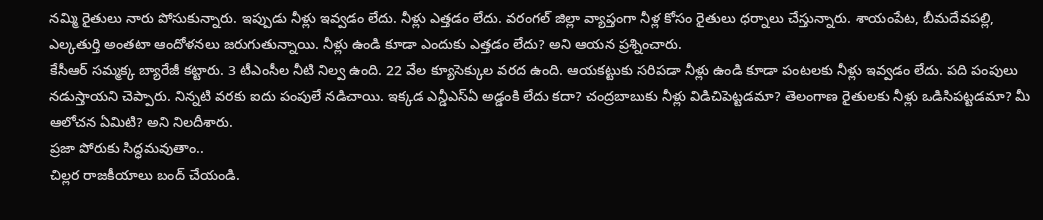నమ్మి రైతులు నారు పోసుకున్నారు. ఇప్పుడు నీళ్లు ఇవ్వడం లేదు. నీళ్లు ఎత్తడం లేదు. వరంగల్ జిల్లా వ్యాప్తంగా నీళ్ల కోసం రైతులు ధర్నాలు చేస్తున్నారు. శాయంపేట, బీమదేవపల్లి, ఎల్కతుర్తి అంతటా ఆందోళనలు జరుగుతున్నాయి. నీళ్లు ఉండి కూడా ఎందుకు ఎత్తడం లేదు? అని ఆయన ప్రశ్నించారు.
కేసీఆర్ సమ్మక్క బ్యారేజీ కట్టారు. 3 టీఎంసీల నీటి నిల్వ ఉంది. 22 వేల క్యూసెక్కుల వరద ఉంది. ఆయకట్టుకు సరిపడా నీళ్లు ఉండి కూడా పంటలకు నీళ్లు ఇవ్వడం లేదు. పది పంపులు నడుస్తాయని చెప్పారు. నిన్నటి వరకు ఐదు పంపులే నడిచాయి. ఇక్కడ ఎన్డీఎస్ఏ అడ్డంకి లేదు కదా? చంద్రబాబుకు నీళ్లు విడిచిపెట్టడమా? తెలంగాణ రైతులకు నీళ్లు ఒడిసిపట్టడమా? మీ ఆలోచన ఏమిటి? అని నిలదీశారు.
ప్రజా పోరుకు సిద్ధమవుతాం..
చిల్లర రాజకీయాలు బంద్ చేయండి.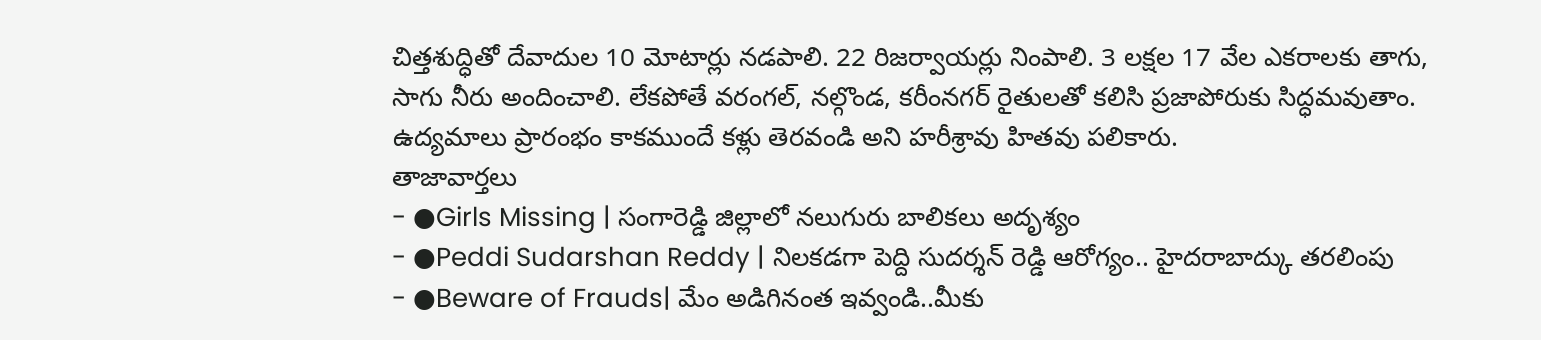చిత్తశుద్ధితో దేవాదుల 10 మోటార్లు నడపాలి. 22 రిజర్వాయర్లు నింపాలి. 3 లక్షల 17 వేల ఎకరాలకు తాగు, సాగు నీరు అందించాలి. లేకపోతే వరంగల్, నల్గొండ, కరీంనగర్ రైతులతో కలిసి ప్రజాపోరుకు సిద్ధమవుతాం. ఉద్యమాలు ప్రారంభం కాకముందే కళ్లు తెరవండి అని హరీశ్రావు హితవు పలికారు.
తాజావార్తలు
- ●Girls Missing | సంగారెడ్డి జిల్లాలో నలుగురు బాలికలు అదృశ్యం
- ●Peddi Sudarshan Reddy | నిలకడగా పెద్ది సుదర్శన్ రెడ్డి ఆరోగ్యం.. హైదరాబాద్కు తరలింపు
- ●Beware of Frauds| మేం అడిగినంత ఇవ్వండి..మీకు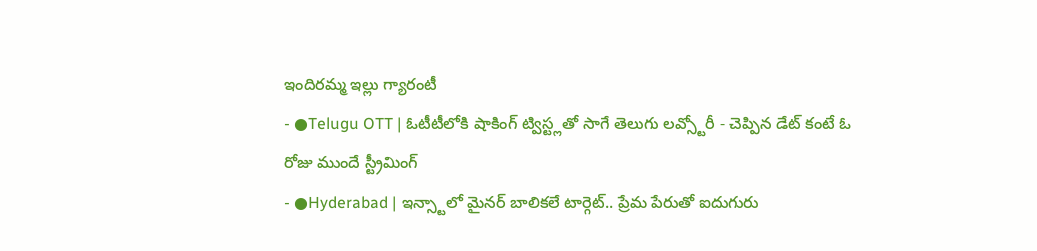ఇందిరమ్మ ఇల్లు గ్యారంటీ
- ●Telugu OTT | ఓటీటీలోకి షాకింగ్ ట్విస్ట్లతో సాగే తెలుగు లవ్స్టోరీ - చెప్పిన డేట్ కంటే ఓ రోజు ముందే స్ట్రీమింగ్
- ●Hyderabad | ఇన్స్టాలో మైనర్ బాలికలే టార్గెట్.. ప్రేమ పేరుతో ఐదుగురు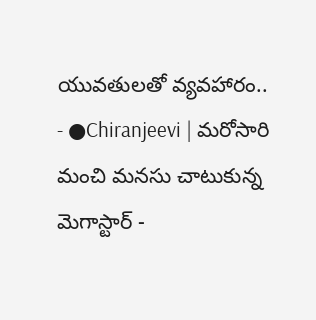యువతులతో వ్యవహారం..
- ●Chiranjeevi | మరోసారి మంచి మనసు చాటుకున్న మెగాస్టార్ -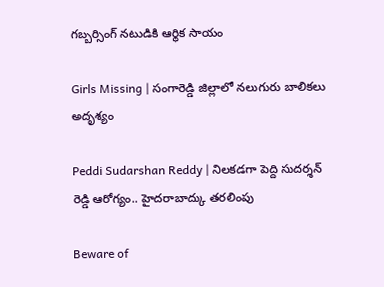గబ్బర్సింగ్ నటుడికి ఆర్థిక సాయం

Girls Missing | సంగారెడ్డి జిల్లాలో నలుగురు బాలికలు అదృశ్యం

Peddi Sudarshan Reddy | నిలకడగా పెద్ది సుదర్శన్ రెడ్డి ఆరోగ్యం.. హైదరాబాద్కు తరలింపు

Beware of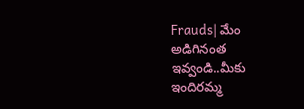Frauds| మేం అడిగినంత ఇవ్వండి..మీకు ఇందిరమ్మ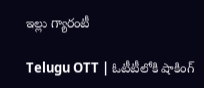ఇల్లు గ్యారంటీ

Telugu OTT | ఓటీటీలోకి షాకింగ్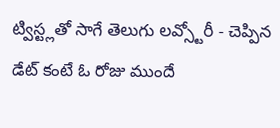ట్విస్ట్లతో సాగే తెలుగు లవ్స్టోరీ - చెప్పిన డేట్ కంటే ఓ రోజు ముందే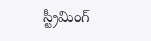స్ట్రీమింగ్